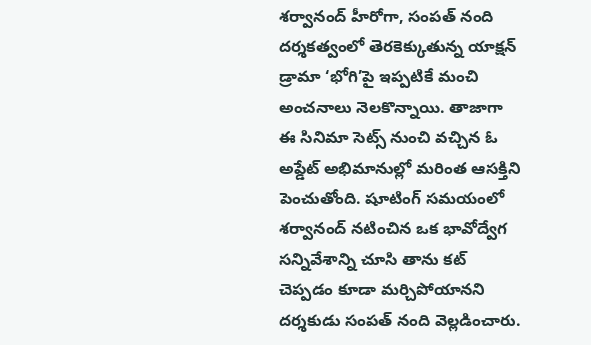శర్వానంద్ హీరోగా, సంపత్ నంది దర్శకత్వంలో తెరకెక్కుతున్న యాక్షన్ డ్రామా ‘భోగి’పై ఇప్పటికే మంచి అంచనాలు నెలకొన్నాయి. తాజాగా ఈ సినిమా సెట్స్ నుంచి వచ్చిన ఓ అప్డేట్ అభిమానుల్లో మరింత ఆసక్తిని పెంచుతోంది. షూటింగ్ సమయంలో శర్వానంద్ నటించిన ఒక భావోద్వేగ సన్నివేశాన్ని చూసి తాను కట్ చెప్పడం కూడా మర్చిపోయానని దర్శకుడు సంపత్ నంది వెల్లడించారు.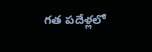గత పదేళ్లలో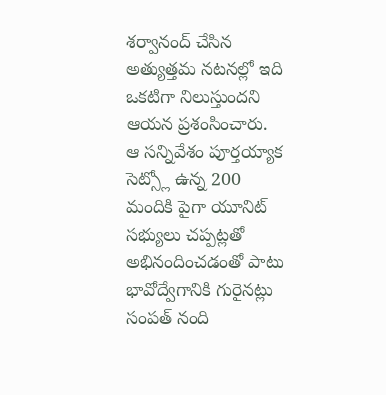శర్వానంద్ చేసిన అత్యుత్తమ నటనల్లో ఇది ఒకటిగా నిలుస్తుందని ఆయన ప్రశంసించారు.
ఆ సన్నివేశం పూర్తయ్యాక సెట్స్లో ఉన్న 200 మందికి పైగా యూనిట్ సభ్యులు చప్పట్లతో అభినందించడంతో పాటు భావోద్వేగానికి గురైనట్లు సంపత్ నంది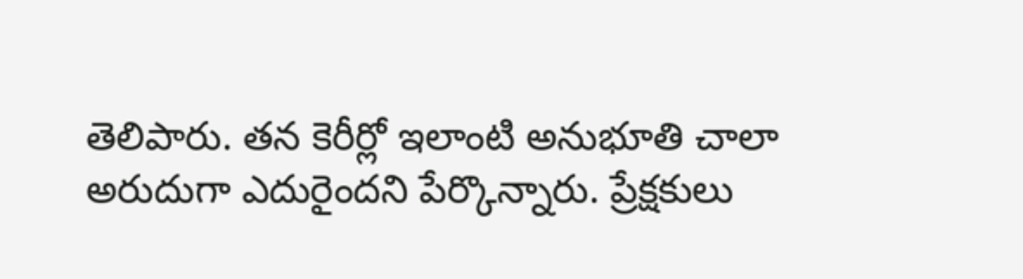తెలిపారు. తన కెరీర్లో ఇలాంటి అనుభూతి చాలా అరుదుగా ఎదురైందని పేర్కొన్నారు. ప్రేక్షకులు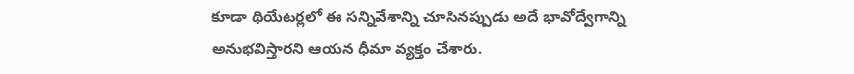కూడా థియేటర్లలో ఈ సన్నివేశాన్ని చూసినప్పుడు అదే భావోద్వేగాన్ని అనుభవిస్తారని ఆయన ధీమా వ్యక్తం చేశారు.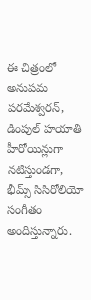ఈ చిత్రంలో అనుపమ పరమేశ్వరన్, డింపుల్ హయాతి హీరోయిన్లుగా నటిస్తుండగా, భీమ్స్ సిసిరోలియో సంగీతం అందిస్తున్నారు.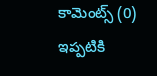కామెంట్స్ (0)
ఇప్పటికి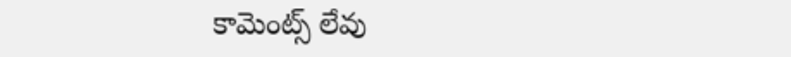కామెంట్స్ లేవు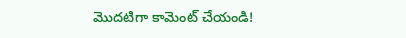మొదటిగా కామెంట్ చేయండి!